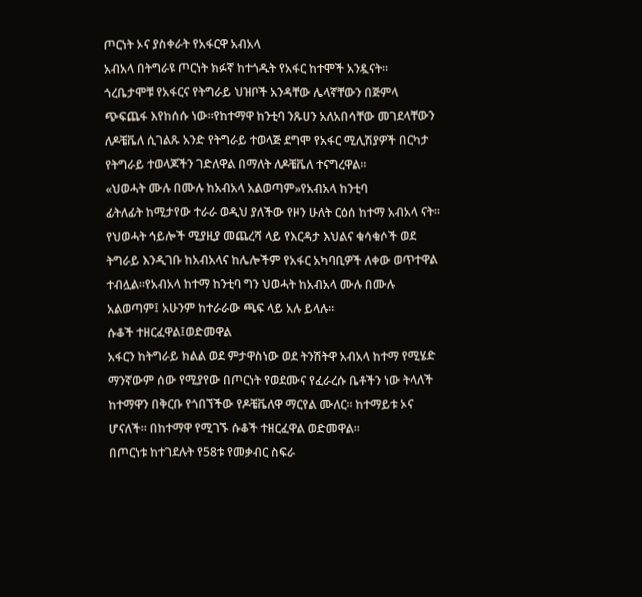ጦርነት ኦና ያስቀራት የአፋርዋ አብአላ
አብአላ በትግራዩ ጦርነት ክፉኛ ከተጎዱት የአፋር ከተሞች አንዷናት። ጎረቤታሞቹ የአፋርና የትግራይ ህዝቦች አንዳቸው ሌላኛቸውን በጅምላ ጭፍጨፋ እየከሰሱ ነው።የከተማዋ ከንቲባ ንጹሀን አለአበሳቸው መገደላቸውን ለዶቼቬለ ሲገልጹ አንድ የትግራይ ተወላጅ ደግሞ የአፋር ሚሊሽያዎች በርካታ የትግራይ ተወላጆችን ገድለዋል በማለት ለዶቼቬለ ተናግረዋል።
«ህወሓት ሙሉ በሙሉ ከአብአላ አልወጣም»የአብአላ ከንቲባ
ፊትለፊት ከሚታየው ተራራ ወዲህ ያለችው የዞን ሁለት ርዕሰ ከተማ አብአላ ናት። የህወሓት ኅይሎች ሚያዚያ መጨረሻ ላይ የእርዳታ እህልና ቁሳቁሶች ወደ ትግራይ እንዲገቡ ከአብአላና ከሌሎችም የአፋር አካባቢዎች ለቀው ወጥተዋል ተብሏል።የአብአላ ከተማ ከንቲባ ግን ህወሓት ከአብአላ ሙሉ በሙሉ አልወጣም፤ አሁንም ከተራራው ጫፍ ላይ አሉ ይላሉ።
ሱቆች ተዘርፈዋል፤ወድመዋል
አፋርን ከትግራይ ክልል ወደ ምታዋስነው ወደ ትንሽትዋ አብአላ ከተማ የሚሄድ ማንኛውም ሰው የሚያየው በጦርነት የወደሙና የፈራረሱ ቤቶችን ነው ትላለች ከተማዋን በቅርቡ የጎበኘችው የዶቼቬለዋ ማርየል ሙለር። ከተማይቱ ኦና ሆናለች። በከተማዋ የሚገኙ ሱቆች ተዘርፈዋል ወድመዋል።
በጦርነቱ ከተገደሉት የ58ቱ የመቃብር ስፍራ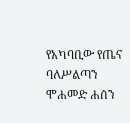የአካባቢው የጤና ባለሥልጣን ሞሐመድ ሐሰን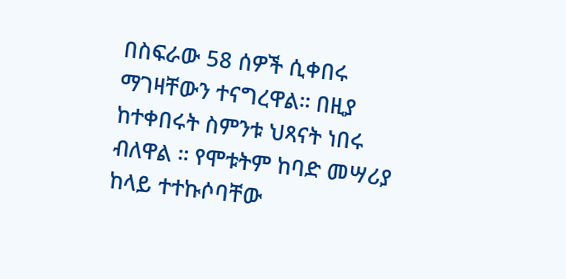በስፍራው 58 ሰዎች ሲቀበሩ ማገዛቸውን ተናግረዋል። በዚያ ከተቀበሩት ስምንቱ ህጻናት ነበሩ ብለዋል ። የሞቱትም ከባድ መሣሪያ ከላይ ተተኩሶባቸው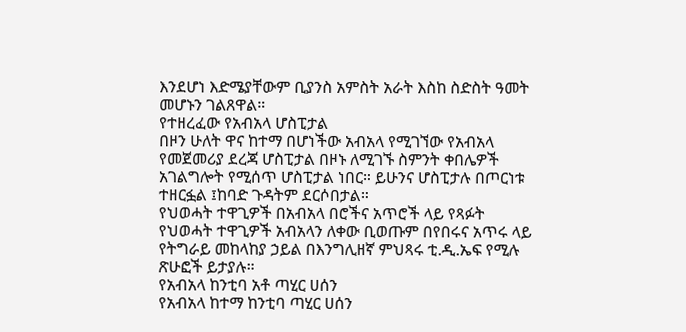እንደሆነ እድሜያቸውም ቢያንስ አምስት አራት እስከ ስድስት ዓመት መሆኑን ገልጸዋል።
የተዘረፈው የአብአላ ሆስፒታል
በዞን ሁለት ዋና ከተማ በሆነችው አብአላ የሚገኘው የአብአላ የመጀመሪያ ደረጃ ሆስፒታል በዞኑ ለሚገኙ ስምንት ቀበሌዎች አገልግሎት የሚሰጥ ሆስፒታል ነበር። ይሁንና ሆስፒታሉ በጦርነቱ ተዘርፏል ፤ከባድ ጉዳትም ደርሶበታል።
የህወሓት ተዋጊዎች በአብአላ በሮችና አጥሮች ላይ የጻፉት
የህወሓት ተዋጊዎች አብአላን ለቀው ቢወጡም በየበሩና አጥሩ ላይ የትግራይ መከላከያ ኃይል በእንግሊዘኛ ምህጻሩ ቲ.ዲ.ኤፍ የሚሉ ጽሁፎች ይታያሉ።
የአብአላ ከንቲባ አቶ ጣሂር ሀሰን
የአብአላ ከተማ ከንቲባ ጣሂር ሀሰን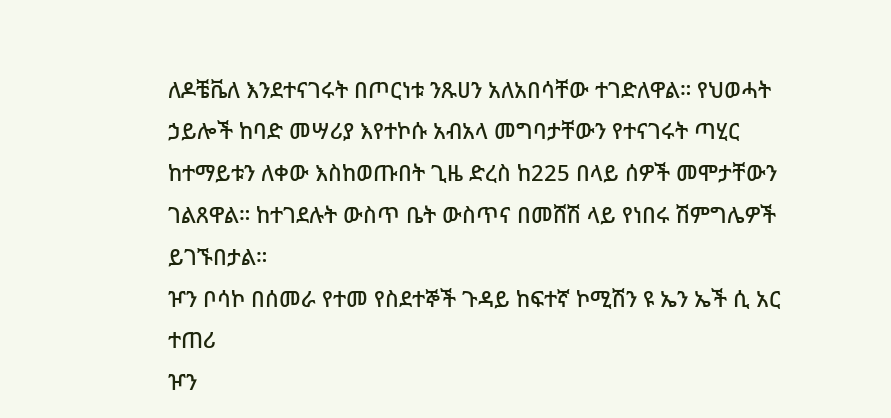ለዶቼቬለ እንደተናገሩት በጦርነቱ ንጹሀን አለአበሳቸው ተገድለዋል። የህወሓት ኃይሎች ከባድ መሣሪያ እየተኮሱ አብአላ መግባታቸውን የተናገሩት ጣሂር ከተማይቱን ለቀው እስከወጡበት ጊዜ ድረስ ከ225 በላይ ሰዎች መሞታቸውን ገልጸዋል። ከተገደሉት ውስጥ ቤት ውስጥና በመሸሽ ላይ የነበሩ ሽምግሌዎች ይገኙበታል።
ዦን ቦሳኮ በሰመራ የተመ የስደተኞች ጉዳይ ከፍተኛ ኮሚሽን ዩ ኤን ኤች ሲ አር ተጠሪ
ዦን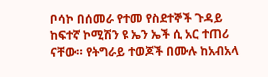ቦሳኮ በሰመራ የተመ የስደተኞች ጉዳይ ከፍተኛ ኮሚሽን ዩ ኤን ኤች ሲ አር ተጠሪ ናቸው። የትግራይ ተወጆች በሙሉ ከአብአላ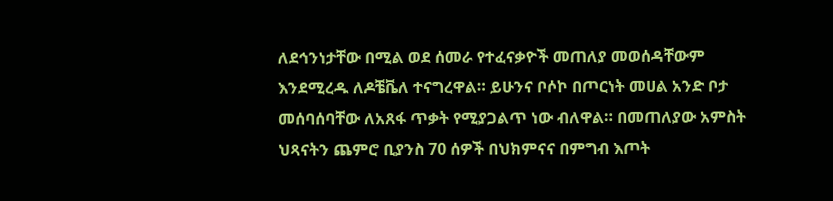ለደኅንነታቸው በሚል ወደ ሰመራ የተፈናቃዮች መጠለያ መወሰዳቸውም እንደሚረዱ ለዶቼቬለ ተናግረዋል። ይሁንና ቦሶኮ በጦርነት መሀል አንድ ቦታ መሰባሰባቸው ለአጸፋ ጥቃት የሚያጋልጥ ነው ብለዋል። በመጠለያው አምስት ህጻናትን ጨምሮ ቢያንስ 70 ሰዎች በህክምናና በምግብ እጦት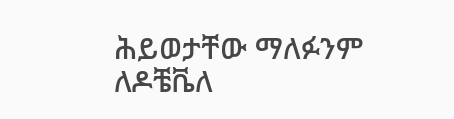ሕይወታቸው ማለፉንም ለዶቼቬለ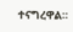ተናግረዋል።